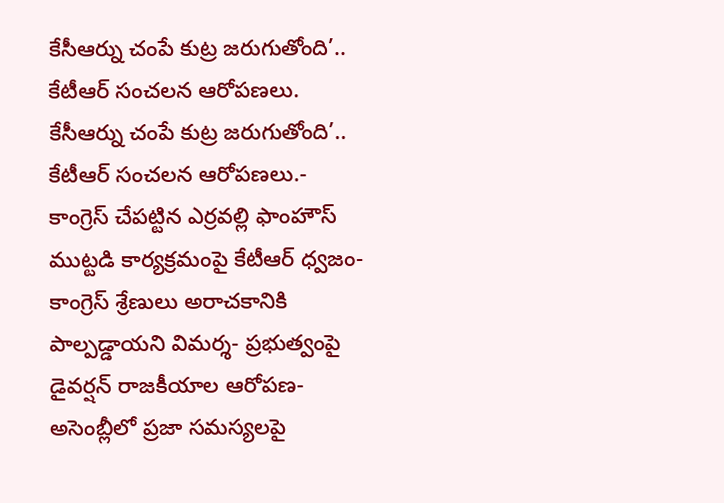కేసీఆర్ను చంపే కుట్ర జరుగుతోంది’.. కేటీఆర్ సంచలన ఆరోపణలు.
కేసీఆర్ను చంపే కుట్ర జరుగుతోంది’.. కేటీఆర్ సంచలన ఆరోపణలు.- కాంగ్రెస్ చేపట్టిన ఎర్రవల్లి ఫాంహౌస్ ముట్టడి కార్యక్రమంపై కేటీఆర్ ధ్వజం- కాంగ్రెస్ శ్రేణులు అరాచకానికి పాల్పడ్డాయని విమర్శ- ప్రభుత్వంపై డైవర్షన్ రాజకీయాల ఆరోపణ- అసెంబ్లీలో ప్రజా సమస్యలపై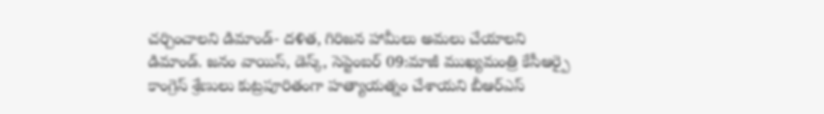చర్చించాలని డిమాండ్- దళిత, గిరిజన హామీలు అమలు చేయాలని డిమాండ్. జనం వాయిస్, డెస్క్, సెప్టెంబర్ 09:మాజీ ముఖ్యమంత్రి కేసీఆర్పై కాంగ్రెస్ శ్రేణులు కుట్రపూరితంగా హత్యాయత్నం చేశాయని బీఆర్ఎస్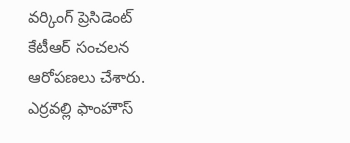వర్కింగ్ ప్రెసిడెంట్ కేటీఆర్ సంచలన ఆరోపణలు చేశారు. ఎర్రవల్లి ఫాంహౌస్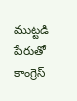ముట్టడి పేరుతో కాంగ్రెస్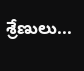శ్రేణులు...